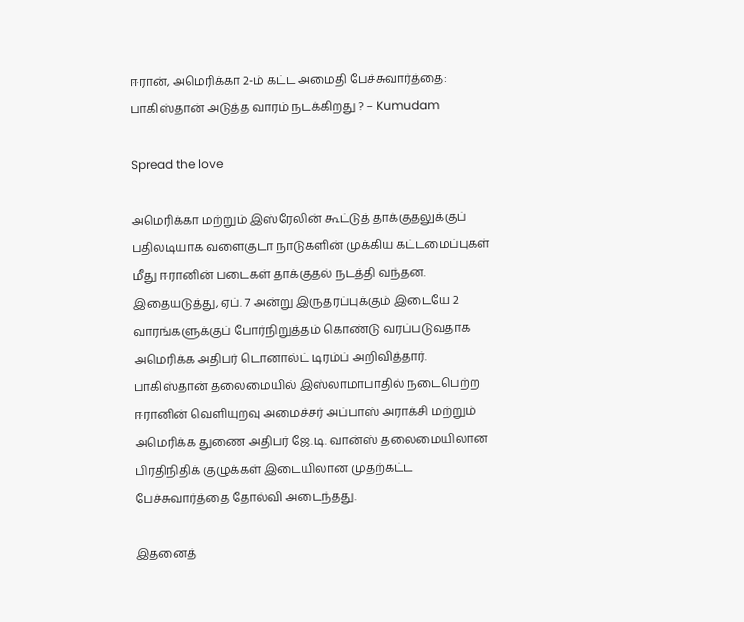ஈரான், அமெரிக்கா 2-ம் கட்ட அமைதி பேச்சுவார்த்தை: பாகிஸ்தான் அடுத்த வாரம் நடக்கிறது ? – Kumudam

Spread the love

அமெரிக்கா மற்றும் இஸ்ரேலின் கூட்டுத் தாக்குதலுக்குப் பதிலடியாக வளைகுடா நாடுகளின் முக்கிய கட்டமைப்புகள் மீது ஈரானின் படைகள் தாக்குதல் நடத்தி வந்தன. இதையடுத்து, ஏப். 7 அன்று இருதரப்புக்கும் இடையே 2 வாரங்களுக்குப் போர்நிறுத்தம் கொண்டு வரப்படுவதாக அமெரிக்க அதிபர் டொனால்ட் டிரம்ப் அறிவித்தார். பாகிஸ்தான் தலைமையில் இஸ்லாமாபாதில் நடைபெற்ற ஈரானின் வெளியுறவு அமைச்சர் அப்பாஸ் அராக்சி மற்றும் அமெரிக்க துணை அதிபர் ஜே.டி. வான்ஸ் தலைமையிலான பிரதிநிதிக் குழுக்கள் இடையிலான முதற்கட்ட பேச்சுவார்த்தை தோல்வி அடைந்தது.

இதனைத்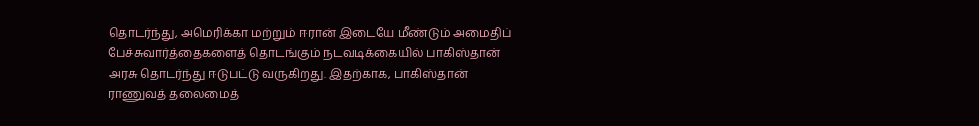தொடர்ந்து, அமெரிக்கா மற்றும் ஈரான் இடையே மீண்டும் அமைதிப் பேச்சுவார்த்தைகளைத் தொடங்கும் நடவடிக்கையில் பாகிஸ்தான் அரசு தொடர்ந்து ஈடுபட்டு வருகிறது. இதற்காக, பாகிஸ்தான் ராணுவத் தலைமைத்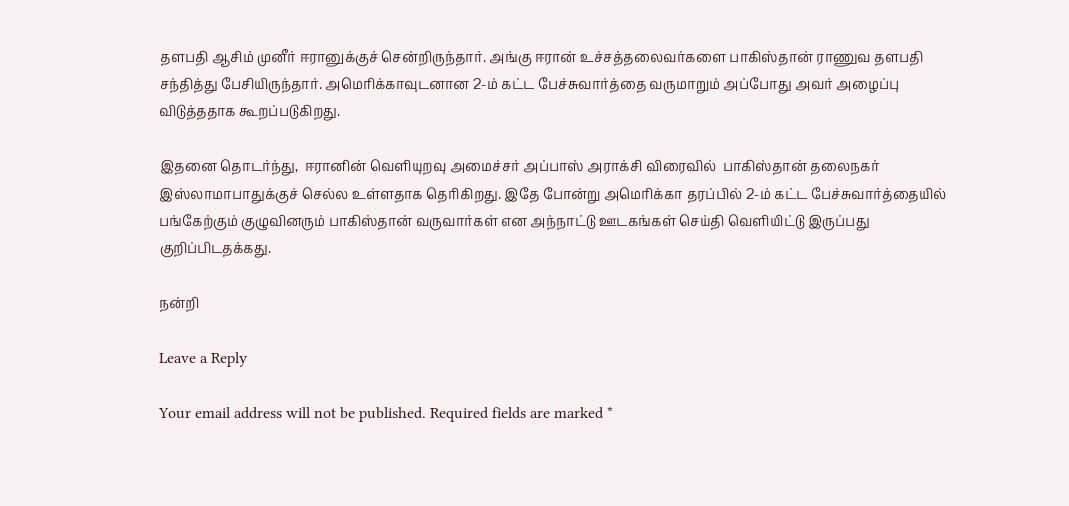தளபதி ஆசிம் முனீர் ஈரானுக்குச் சென்றிருந்தார். அங்கு ஈரான் உச்சத்தலைவர்களை பாகிஸ்தான் ராணுவ தளபதி சந்தித்து பேசியிருந்தார். அமெரிக்காவுடனான 2-ம் கட்ட பேச்சுவார்த்தை வருமாறும் அப்போது அவர் அழைப்பு விடுத்ததாக கூறப்படுகிறது.

இதனை தொடர்ந்து,  ஈரானின் வெளியுறவு அமைச்சர் அப்பாஸ் அராக்சி விரைவில்  பாகிஸ்தான் தலைநகர் இஸ்லாமாபாதுக்குச் செல்ல உள்ளதாக தெரிகிறது. இதே போன்று அமெரிக்கா தரப்பில் 2-ம் கட்ட பேச்சுவார்த்தையில் பங்கேற்கும் குழுவினரும் பாகிஸ்தான் வருவார்கள் என அந்நாட்டு ஊடகங்கள் செய்தி வெளியிட்டு இருப்பது குறிப்பிடதக்கது.

நன்றி

Leave a Reply

Your email address will not be published. Required fields are marked *